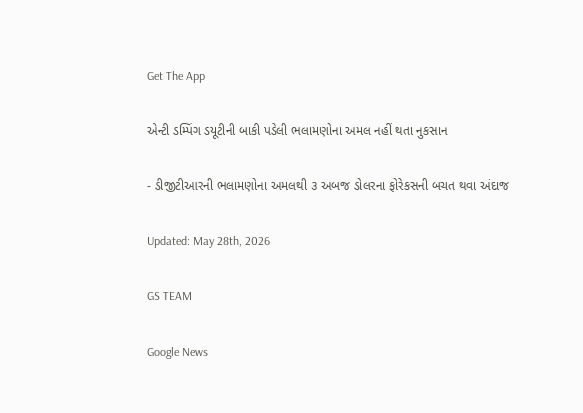Get The App

એન્ટી ડમ્પિંગ ડયૂટીની બાકી પડેલી ભલામણોના અમલ નહીં થતા નુકસાન

- ડીજીટીઆરની ભલામણોના અમલથી ૩ અબજ ડોલરના ફોરેકસની બચત થવા અંદાજ

Updated: May 28th, 2026

GS TEAM

Google News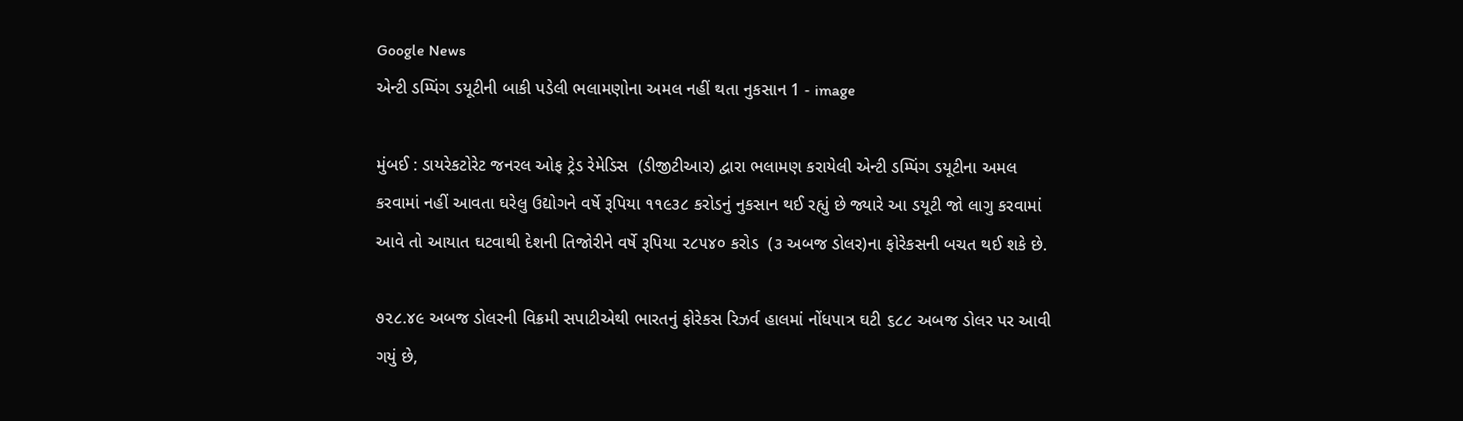Google News
એન્ટી ડમ્પિંગ ડયૂટીની બાકી પડેલી ભલામણોના અમલ નહીં થતા નુકસાન 1 - image

મુંબઈ : ડાયરેકટોરેટ જનરલ ઓફ ટ્રેડ રેમેડિસ  (ડીજીટીઆર) દ્વારા ભલામણ કરાયેલી એન્ટી ડમ્પિંગ ડયૂટીના અમલ કરવામાં નહીં આવતા ઘરેલુ ઉદ્યોગને વર્ષે રૂપિયા ૧૧૯૩૮ કરોડનું નુકસાન થઈ રહ્યું છે જ્યારે આ ડયૂટી જો લાગુ કરવામાં આવે તો આયાત ઘટવાથી દેશની તિજોરીને વર્ષે રૂપિયા ૨૮૫૪૦ કરોડ  (૩ અબજ ડોલર)ના ફોરેકસની બચત થઈ શકે છે.

૭૨૮.૪૯ અબજ ડોલરની વિક્રમી સપાટીએથી ભારતનું ફોરેકસ રિઝર્વ હાલમાં નોંધપાત્ર ઘટી ૬૮૮ અબજ ડોલર પર આવી ગયું છે,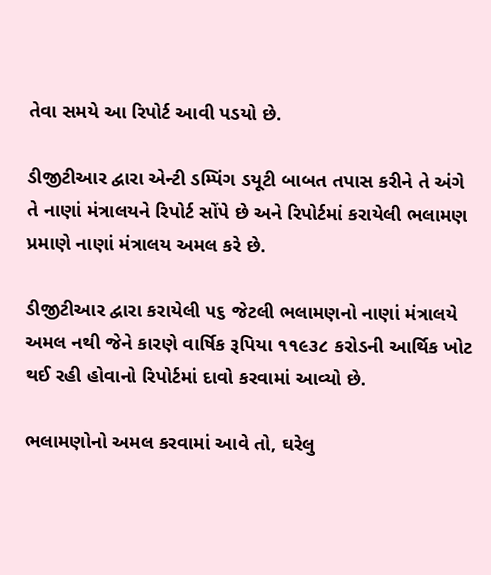તેવા સમયે આ રિપોર્ટ આવી પડયો છે.

ડીજીટીઆર દ્વારા એન્ટી ડમ્પિંગ ડયૂટી બાબત તપાસ કરીને તે અંગે તે નાણાં મંત્રાલયને રિપોર્ટ સોંપે છે અને રિપોર્ટમાં કરાયેલી ભલામણ પ્રમાણે નાણાં મંત્રાલય અમલ કરે છે.

ડીજીટીઆર દ્વારા કરાયેલી ૫૬ જેટલી ભલામણનો નાણાં મંત્રાલયે અમલ નથી જેને કારણે વાર્ષિક રૂપિયા ૧૧૯૩૮ કરોડની આર્થિક ખોટ થઈ રહી હોવાનો રિપોર્ટમાં દાવો કરવામાં આવ્યો છે.

ભલામણોનો અમલ કરવામાં આવે તો, ઘરેલુ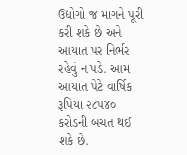ઉદ્યોગો જ માગને પૂરી કરી શકે છે અને આયાત પર નિર્ભર રહેવું ન પડે. આમ આયાત પેટે વાર્ષિક રૂપિયા ૨૮૫૪૦ કરોડની બચત થઈ શકે છે.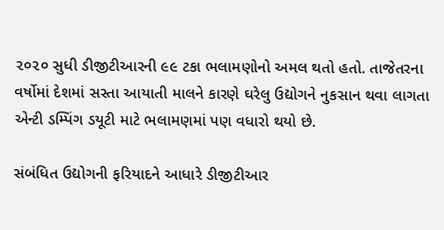૨૦૨૦ સુધી ડીજીટીઆરની ૯૯ ટકા ભલામણોનો અમલ થતો હતો. તાજેતરના વર્ષોમાં દેશમાં સસ્તા આયાતી માલને કારણે ઘરેલુ ઉદ્યોગને નુકસાન થવા લાગતા એન્ટી ડમ્પિંગ ડયૂટી માટે ભલામણમાં પણ વધારો થયો છે.

સંબંધિત ઉદ્યોગની ફરિયાદને આધારે ડીજીટીઆર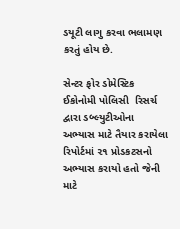ડયૂટી લાગુ કરવા ભલામણ કરતું હોય છે.

સેન્ટર ફોર ડોમેસ્ટિક ઈકોનોમી પોલિસી  રિસર્ચ દ્વારા ડબ્લ્યુટીઓના અભ્યાસ માટે તૈયાર કરાયેલા રિપોર્ટમાં ૨૧ પ્રોડકટસનો અભ્યાસ કરાયો હતો જેની માટે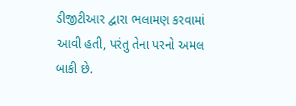ડીજીટીઆર દ્વારા ભલામણ કરવામાં આવી હતી, પરંતુ તેના પરનો અમલ બાકી છે.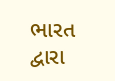ભારત દ્વારા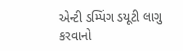એન્ટી ડમ્પિંગ ડયૂટી લાગુ કરવાનો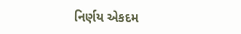નિર્ણય એકદમ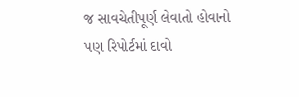જ સાવચેતીપૂર્ણ લેવાતો હોવાનો પણ રિપોર્ટમાં દાવો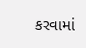કરવામાં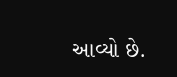આવ્યો છે.